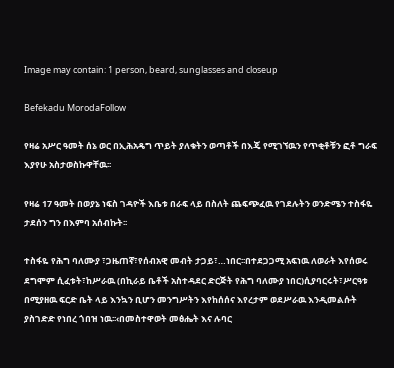Image may contain: 1 person, beard, sunglasses and closeup

Befekadu MorodaFollow

የዛሬ አሥር ዓመት ሰኔ ወር በኢሕአዴግ ጥይት ያለቁትን ወጣቶች በእጄ የሚገኘዉን የጥቂቶቹን ፎቶ ግራፍ እያየሁ አስታወስኩዋቸዉ፡፡

የዛሬ 17 ዓመት በወያኔ ነፍስ ገዳዮች እቤቱ በራፍ ላይ በስለት ጨፍጭፈዉ የገደሉትን ወንድሜን ተስፋዬ ታደሰን ግን በእምባ አሰብኩት፡፡

ተስፋዬ የሕግ ባለሙያ ፣ጋዜጠኛ፣የሰብአዊ መብት ታጋይ፣…ነበር፡፡በተደጋጋሚ አፍነዉ ለወራት እየሰወሩ ደግሞም ሲፈቱት፣ከሥራዉ (በኪራይ ቤቶች አስተዳደር ድርጅት የሕግ ባለሙያ ነበር)ሲያባርሩት፣ሥርዓቱ በሚያዘዉ ፍርድ ቤት ላይ እንኳን ቢሆን መንግሥትን እየከሰሰና እየረታም ወደሥራዉ እንዲመልሱት ያስገድድ የነበረ ጎበዝ ነዉ፡፡‹በመስተዋወት መፅሔት እና ሉባር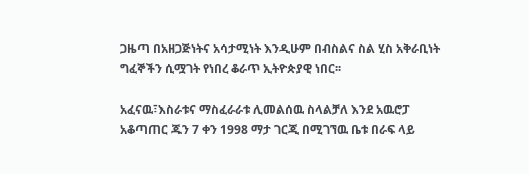ጋዜጣ በአዘጋጅነትና አሳታሚነት እንዲሁም በብስልና ስል ሂስ አቅራቢነት ግፈኞችን ሲሟገት የነበረ ቆራጥ ኢትዮጵያዊ ነበር፡፡

አፈናዉ፣እስራቱና ማስፈራራቱ ሊመልሰዉ ስላልቻለ እንደ አዉሮፓ አቆጣጠር ጁን 7 ቀን 1998 ማታ ገርጂ በሚገኘዉ ቤቱ በራፍ ላይ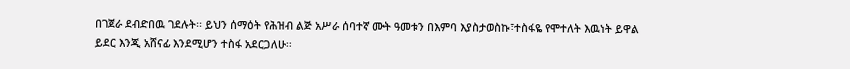በገጀራ ደብድበዉ ገደሉት፡፡ ይህን ሰማዕት የሕዝብ ልጅ አሥራ ሰባተኛ ሙት ዓመቱን በእምባ እያስታወስኩ፣ተስፋዬ የሞተለት እዉነት ይዋል ይደር እንጂ አሸናፊ እንደሚሆን ተስፋ አደርጋለሁ፡፡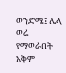ወንድሜ፤ ሌላ ወሬ የማወራበት አቅም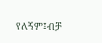የለኝም፤ብቻ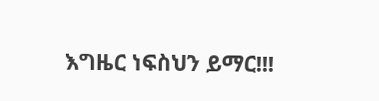እግዜር ነፍስህን ይማር!!!